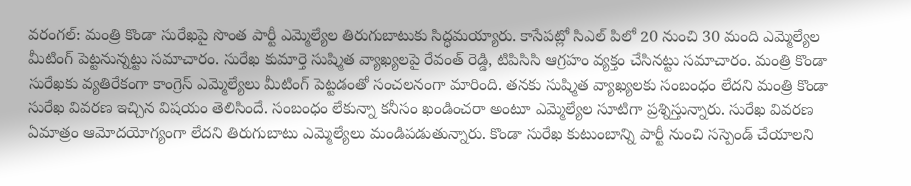వరంగల్: మంత్రి కొండా సురేఖపై సొంత పార్టీ ఎమ్మెల్యేల తిరుగుబాటుకు సిద్ధమయ్యారు. కాసేపట్లో సిఎల్ పిలో 20 నుంచి 30 మంది ఎమ్మెల్యేల మీటింగ్ పెట్టనున్నట్టు సమాచారం. సురేఖ కుమార్తె సుష్మిత వ్యాఖ్యలపై రేవంత్ రెడ్డి, టిపిసిసి ఆగ్రహం వ్యక్తం చేసినట్టు సమాచారం. మంత్రి కొండా సురేఖకు వ్యతిరేకంగా కాంగ్రెస్ ఎమ్మెల్యేలు మీటింగ్ పెట్టడంతో సంచలనంగా మారింది. తనకు సుష్మిత వ్యాఖ్యలకు సంబంధం లేదని మంత్రి కొండా సురేఖ వివరణ ఇచ్చిన విషయం తెలిసిందే. సంబంధం లేకున్నా కనీసం ఖండించరా అంటూ ఎమ్మెల్యేల సూటిగా ప్రశ్నిస్తున్నారు. సురేఖ వివరణ ఏమాత్రం ఆమోదయోగ్యంగా లేదని తిరుగుబాటు ఎమ్మెల్యేలు మండిపడుతున్నారు. కొండా సురేఖ కుటుంబాన్ని పార్టీ నుంచి సస్పెండ్ చేయాలని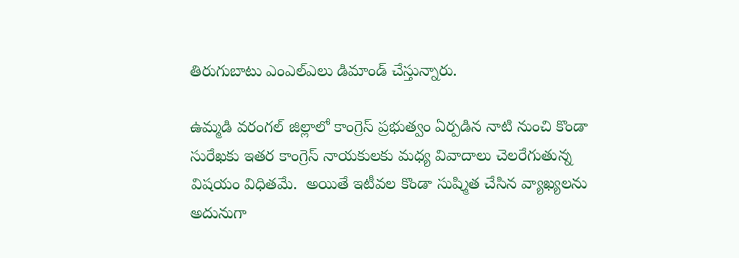తిరుగుబాటు ఎంఎల్ఎలు డిమాండ్ చేస్తున్నారు.

ఉమ్మడి వరంగల్ జిల్లాలో కాంగ్రెస్ ప్రభుత్వం ఏర్పడిన నాటి నుంచి కొండా సురేఖకు ఇతర కాంగ్రెస్ నాయకులకు మధ్య వివాదాలు చెలరేగుతున్న విషయం విధితమే.  అయితే ఇటీవల కొండా సుష్మిత చేసిన వ్యాఖ్యలను అదునుగా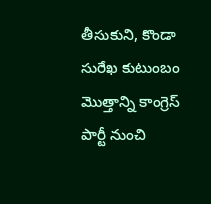తీసుకుని, కొండా సురేఖ కుటుంబం మొత్తాన్ని కాంగ్రెస్ పార్టీ నుంచి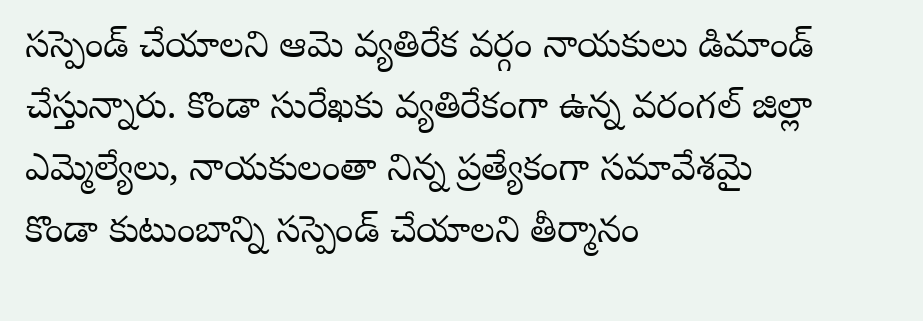సస్పెండ్ చేయాలని ఆమె వ్యతిరేక వర్గం నాయకులు డిమాండ్ చేస్తున్నారు. కొండా సురేఖకు వ్యతిరేకంగా ఉన్న వరంగల్ జిల్లా ఎమ్మెల్యేలు, నాయకులంతా నిన్న ప్రత్యేకంగా సమావేశమై కొండా కుటుంబాన్ని సస్పెండ్ చేయాలని తీర్మానం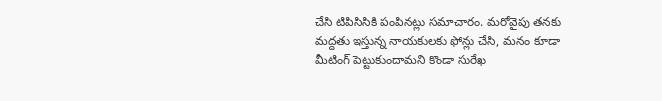చేసి టిపిసిసికి పంపినట్లు సమాచారం. మరోవైపు తనకు మద్దతు ఇస్తున్న నాయకులకు ఫోన్లు చేసి, మనం కూడా మీటింగ్ పెట్టుకుందామని కొండా సురేఖ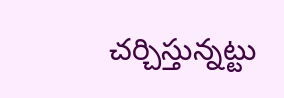చర్చిస్తున్నట్టు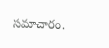సమాచారం.